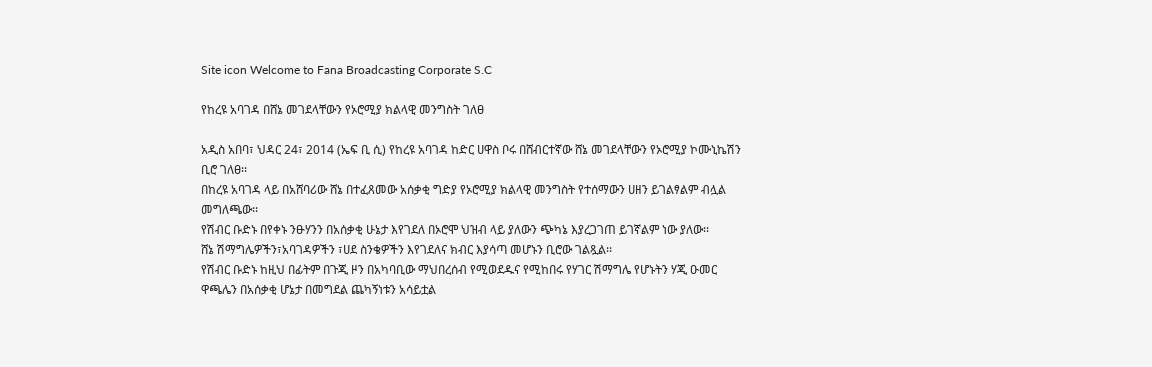Site icon Welcome to Fana Broadcasting Corporate S.C

የከረዩ አባገዳ በሸኔ መገደላቸውን የኦሮሚያ ክልላዊ መንግስት ገለፀ

አዲስ አበባ፣ ህዳር 24፣ 2014 (ኤፍ ቢ ሲ) የከረዩ አባገዳ ከድር ሀዋስ ቦሩ በሸብርተኛው ሸኔ መገደላቸውን የኦሮሚያ ኮሙኒኬሽን ቢሮ ገለፀ፡፡
በከረዩ አባገዳ ላይ በአሸባሪው ሸኔ በተፈጸመው አሰቃቂ ግድያ የኦሮሚያ ክልላዊ መንግስት የተሰማውን ሀዘን ይገልፃልም ብሏል መግለጫው፡፡
የሽብር ቡድኑ በየቀኑ ንፁሃንን በአሰቃቂ ሁኔታ እየገደለ በኦሮሞ ህዝብ ላይ ያለውን ጭካኔ እያረጋገጠ ይገኛልም ነው ያለው፡፡
ሸኔ ሽማግሌዎችን፣አባገዳዎችን ፣ሀደ ስንቄዎችን እየገደለና ክብር እያሳጣ መሆኑን ቢሮው ገልጿል፡፡
የሽብር ቡድኑ ከዚህ በፊትም በጉጂ ዞን በአካባቢው ማህበረሰብ የሚወደዱና የሚከበሩ የሃገር ሽማግሌ የሆኑትን ሃጂ ዑመር ዋጫሌን በአሰቃቂ ሆኔታ በመግደል ጨካኝነቱን አሳይቷል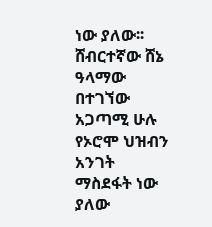ነው ያለው፡፡
ሸብርተኛው ሸኔ ዓላማው በተገኘው አጋጣሚ ሁሉ የኦሮሞ ህዝብን አንገት ማስደፋት ነው ያለው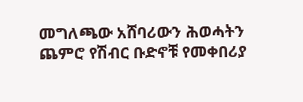መግለጫው አሸባሪውን ሕወሓትን ጨምሮ የሽብር ቡድኖቹ የመቀበሪያ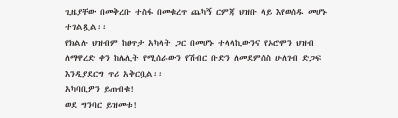ጊዜያቸው በመቅረቡ ተስፋ በመቁረጥ ጨካኝ ርምጃ ህዝቡ ላይ እየወሰዱ መሆኑ ተገልጿል፡፡
የክልሉ ህዝብም ከፀጥታ አካላት ጋር በመሆኑ ተላላኪውንና የኦሮሞን ህዝብ ለማዋረድ ቀን ከሌሊት የሚሰራውን የሽብር ቡድን ለመደምሰስ ሁለገብ ድጋፍ እንዲያደርግ ጥሪ አቅርቧል፡፡
አካባቢዎን ይጠብቁ!
ወደ ግንባር ይዝመቱ!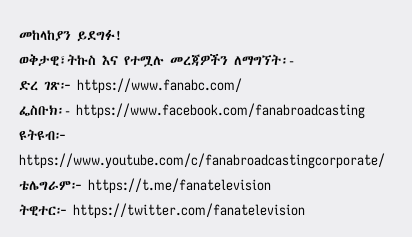መከላከያን ይደግፉ!
ወቅታዊ፣ትኩስ እና የተሟሉ መረጃዎችን ለማግኘት፡-
ድረ ገጽ፦ https://www.fanabc.com/
ፌስቡክ፡- https://www.facebook.com/fanabroadcasting
ዩትዩብ፦ https://www.youtube.com/c/fanabroadcastingcorporate/
ቴሌግራም፦ https://t.me/fanatelevision
ትዊተር፦ https://twitter.com/fanatelevision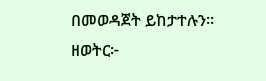በመወዳጀት ይከታተሉን፡፡
ዘወትር፦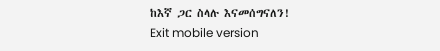ከእኛ ጋር ስላሉ እናመሰግናለን!
Exit mobile version